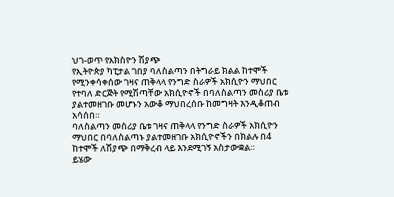ህገ-ወጥ የአክስዮን ሽያጭ
የኢትዮጵያ ካፒታል ገበያ ባለስልጣን በትግራይ ክልል ከተሞች የሚንቀሳቀሰው ገዛና ጠቅላላ የንግድ ስራዎች አክሲዮን ማህበር የተባለ ድርጅት የሚሽጣቸው አክሲዮኖች በባለስልጣን መስሪያ ቤቱ ያልተመዘገቡ መሆኑን አውቆ ማህበረሰቡ ከመግዛት እንዲቆጠብ አሳሰበ።
ባለስልጣን መስሪያ ቤቱ ገዛና ጠቅላላ የንግድ ስራዎች አክሲዮን ማህበር በባለስልጣኑ ያልተመዘገቡ አክሲዮኖችን በክልሉ በ4 ከተሞች ለሽያጭ በማቅረብ ላይ እንደሚገኝ አስታውቋል።
ይሄው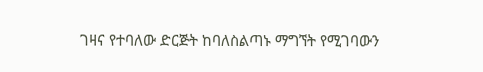ገዛና የተባለው ድርጅት ከባለስልጣኑ ማግኘት የሚገባውን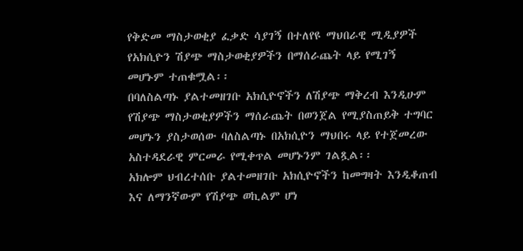የቅድመ ማስታወቂያ ፈቃድ ሳያገኝ በተለየዩ ማህበራዊ ሚዲያዎች የአክሲዮን ሽያጭ ማስታወቂያዎችን በማሰራጨት ላይ የሚገኝ መሆኑም ተጠቁሟል፡፡
በባለስልጣኑ ያልተመዘገቡ አክሲዮኖችን ለሽያጭ ማቅረብ እንዲሁም የሽያጭ ማስታወቂያዎችን ማሰራጨት በወንጀል የሚያስጠይቅ ተግባር መሆኑን ያስታወሰው ባለስልጣኑ በአክሲዮን ማህበሩ ላይ የተጀመረው አስተዳደራዊ ምርመራ የሚቀጥል መሆኑንም ገልጿል፡፡
አክሎም ህብረተሰቡ ያልተመዘገቡ አክሲዮኖችን ከመግዛት እንዲቆጠብ እና ለማንኛውም የሽያጭ ወኪልም ሆነ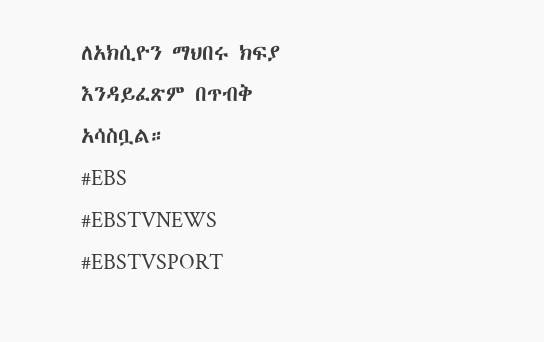ለአክሲዮን ማህበሩ ክፍያ እንዳይፈጽም በጥብቅ አሳስቧል።
#EBS
#EBSTVNEWS
#EBSTVSPORT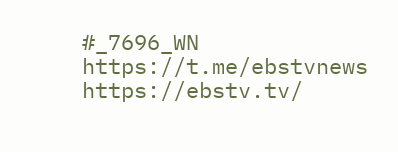#_7696_WN
https://t.me/ebstvnews
https://ebstv.tv/